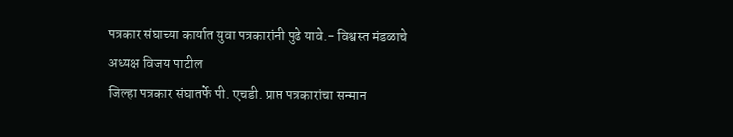पत्रकार संघाच्या कार्यात युवा पत्रकारांनी पुढे यावे.- विश्वस्त मंडळाचे अध्यक्ष विजय पाटील
जिल्हा पत्रकार संघातर्फे पी. एचडी. प्राप्त पत्रकारांचा सन्मान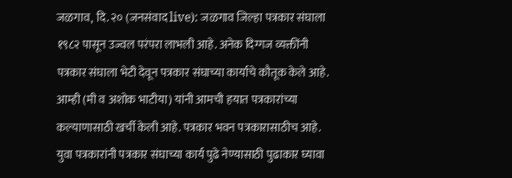जळगाव, दि. २० (जनसंवाद live): जळगाव जिल्हा पत्रकार संघाला १९८२ पासून उज्वल परंपरा लाभली आहे. अनेक दिग्गज व्यक्तींनी पत्रकार संघाला भेटी देवून पत्रकार संघाच्या कार्याचे कौतूक केले आहे. आम्ही (मी व अशोक भाटीया) यांनी आमची हयात पत्रकारांच्या कल्याणासाठी खर्ची केली आहे. पत्रकार भवन पत्रकारासाठीच आहे. युवा पत्रकारांनी पत्रकार संघाच्या कार्य पुढे नेण्यासाठी पुढाकार घ्यावा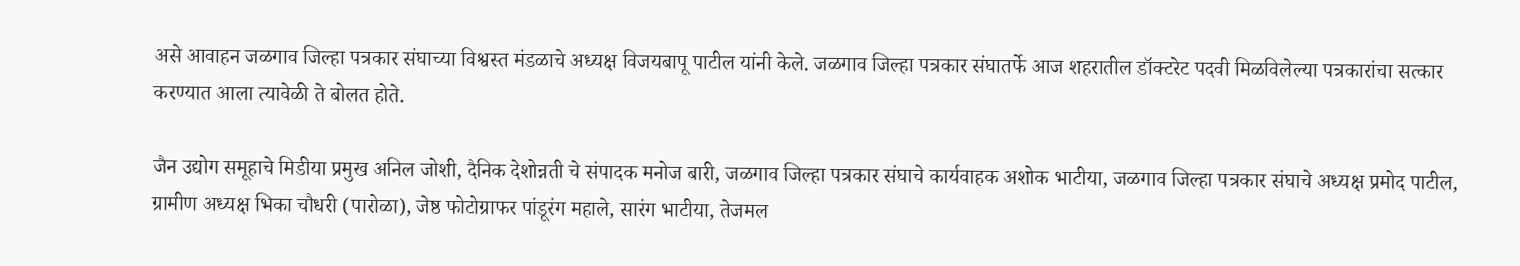असे आवाहन जळगाव जिल्हा पत्रकार संघाच्या विश्वस्त मंडळाचे अध्यक्ष विजयबापू पाटील यांनी केले. जळगाव जिल्हा पत्रकार संघातर्फे आज शहरातील डॉक्टरेट पदवी मिळविलेल्या पत्रकारांचा सत्कार करण्यात आला त्यावेळी ते बोलत होते.

जैन उद्योग समूहाचे मिडीया प्रमुख अनिल जोशी, दैनिक देशोन्नती चे संपादक मनोज बारी, जळगाव जिल्हा पत्रकार संघाचे कार्यवाहक अशोक भाटीया, जळगाव जिल्हा पत्रकार संघाचे अध्यक्ष प्रमोद पाटील, ग्रामीण अध्यक्ष भिका चौधरी (पारोळा), जेष्ठ फोटोग्राफर पांडूरंग महाले, सारंग भाटीया, तेजमल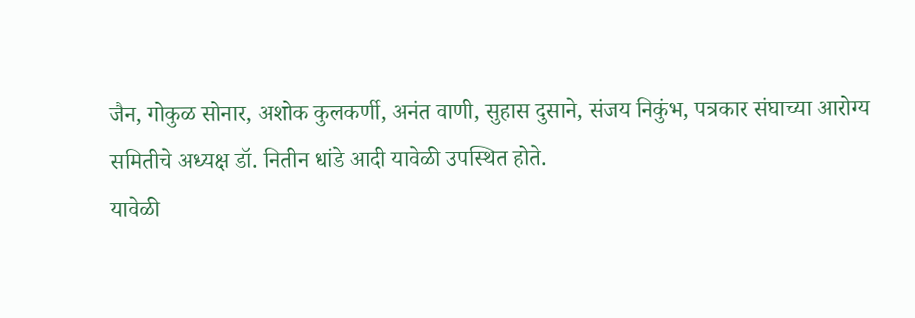जैन, गोकुळ सोनार, अशोक कुलकर्णी, अनंत वाणी, सुहास दुसाने, संजय निकुंभ, पत्रकार संघाच्या आरोग्य समितीचे अध्यक्ष डॉ. नितीन धांडे आदी यावेळी उपस्थित होते.
यावेळी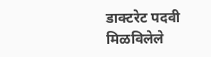डाक्टरेट पदवी मिळविलेले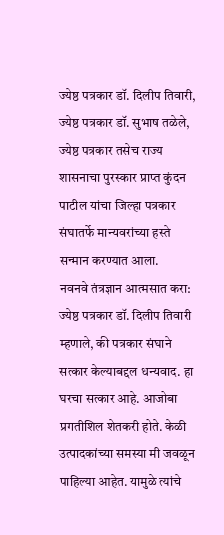ज्येष्ठ पत्रकार डॉ. दिलीप तिवारी, ज्येष्ठ पत्रकार डॉ. सुभाष तळेले, ज्येष्ठ पत्रकार तसेच राज्य शासनाचा पुरस्कार प्राप्त कुंदन पाटील यांचा जिल्हा पत्रकार संघातर्फे मान्यवरांच्या हस्ते सन्मान करण्यात आला.
नवनवे तंत्रज्ञान आत्मसात करा: ज्येष्ठ पत्रकार डॉ. दिलीप तिवारी म्हणाले, की पत्रकार संघाने सत्कार केल्याबद्दल धन्यवाद. हा घरचा सत्कार आहे. आजोबा प्रगतीशिल शेतकरी होते. केळी उत्पादकांच्या समस्या मी जवळून पाहिल्या आहेत. यामुळे त्यांचे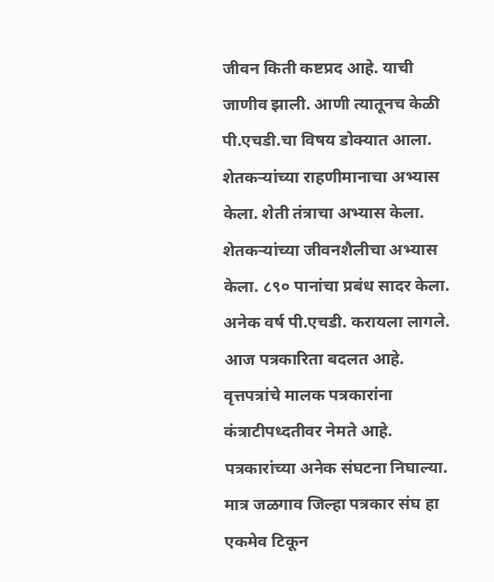जीवन किती कष्टप्रद आहे. याची जाणीव झाली. आणी त्यातूनच केळी पी.एचडी.चा विषय डोक्यात आला. शेतकऱ्यांच्या राहणीमानाचा अभ्यास केला. शेती तंत्राचा अभ्यास केला. शेतकऱ्यांच्या जीवनशैलीचा अभ्यास केला. ८९० पानांचा प्रबंध सादर केला. अनेक वर्ष पी.एचडी. करायला लागले. आज पत्रकारिता बदलत आहे. वृत्तपत्रांचे मालक पत्रकारांना कंत्राटीपध्दतीवर नेमते आहे. पत्रकारांच्या अनेक संघटना निघाल्या. मात्र जळगाव जिल्हा पत्रकार संघ हा एकमेव टिकून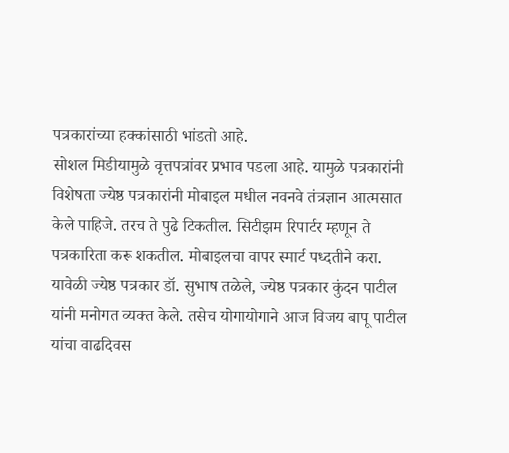पत्रकारांच्या हक्कांसाठी भांडतो आहे.
सोशल मिडीयामुळे वृत्तपत्रांवर प्रभाव पडला आहे. यामुळे पत्रकारांनी विशेषता ज्येष्ठ पत्रकारांनी मोबाइल मधील नवनवे तंत्रज्ञान आत्मसात केले पाहिजे. तरच ते पुढे टिकतील. सिटीझम रिपार्टर म्हणून ते पत्रकारिता करू शकतील. मोबाइलचा वापर स्मार्ट पध्दतीने करा.
यावेळी ज्येष्ठ पत्रकार डॉ. सुभाष तळेले, ज्येष्ठ पत्रकार कुंदन पाटील यांनी मनोगत व्यक्त केले. तसेच योगायोगाने आज विजय बापू पाटील यांचा वाढदिवस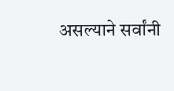असल्याने सर्वांनी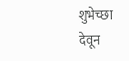शुभेच्छा देवून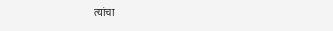त्यांचा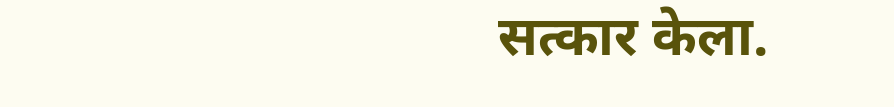सत्कार केला.